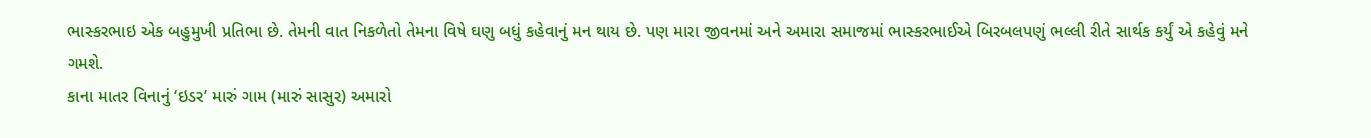ભાસ્કરભાઇ એક બહુમુખી પ્રતિભા છે. તેમની વાત નિકળેતો તેમના વિષે ઘણુ બધું કહેવાનું મન થાય છે. પણ મારા જીવનમાં અને અમારા સમાજમાં ભાસ્કરભાઈએ બિરબલપણું ભલ્લી રીતે સાર્થક કર્યું એ કહેવું મને ગમશે.
કાના માતર વિનાનું ‘ઇડર’ મારું ગામ (મારું સાસુર) અમારો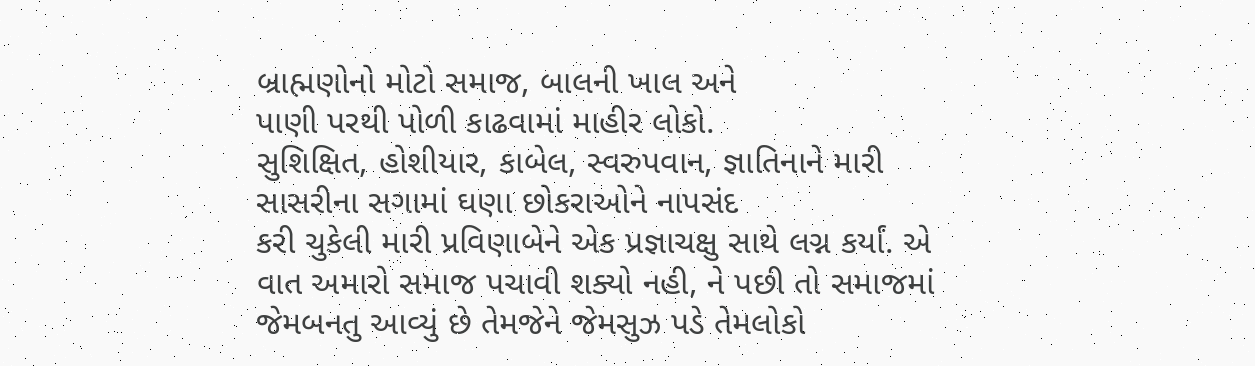બ્રાહ્મણોનો મોટો સમાજ, બાલની ખાલ અને
પાણી પરથી પોળી કાઢવામાં માહીર લોકો.
સુશિક્ષિત, હોશીયાર, કાબેલ, સ્વરુપવાન, જ્ઞાતિનાને મારી સાસરીના સગામાં ઘણા છોકરાઓને નાપસંદ
કરી ચુકેલી મારી પ્રવિણાબેને એક પ્રજ્ઞાચક્ષુ સાથે લગ્ન કર્યાં. એ વાત અમારો સમાજ પચાવી શક્યો નહી, ને પછી તો સમાજમાં જેમબનતુ આવ્યું છે તેમજેને જેમસુઝ પડે તેમલોકો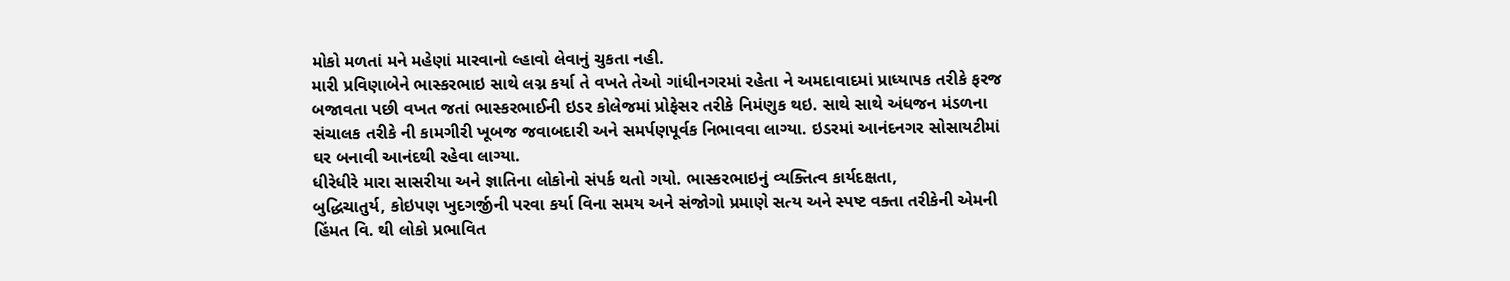મોકો મળતાં મને મહેણાં મારવાનો લ્હાવો લેવાનું ચુકતા નહી.
મારી પ્રવિણાબેને ભાસ્કરભાઇ સાથે લગ્ન કર્યા તે વખતે તેઓ ગાંધીનગરમાં રહેતા ને અમદાવાદમાં પ્રાધ્યાપક તરીકે ફરજ બજાવતા પછી વખત જતાં ભાસ્કરભાઈની ઇડર કોલેજમાં પ્રોફેસર તરીકે નિમંણુક થઇ. સાથે સાથે અંધજન મંડળના સંચાલક તરીકે ની કામગીરી ખૂબજ જવાબદારી અને સમર્પણપૂર્વક નિભાવવા લાગ્યા. ઇડરમાં આનંદનગર સોસાયટીમાં ઘર બનાવી આનંદથી રહેવા લાગ્યા.
ધીરેધીરે મારા સાસરીયા અને જ્ઞાતિના લોકોનો સંપર્ક થતો ગયો. ભાસ્કરભાઇનું વ્યક્તિત્વ કાર્યદક્ષતા,
બુદ્ધિચાતુર્ય, કોઇપણ ખુદગર્જીની પરવા કર્યા વિના સમય અને સંજોગો પ્રમાણે સત્ય અને સ્પષ્ટ વક્તા તરીકેની એમની હિંમત વિ. થી લોકો પ્રભાવિત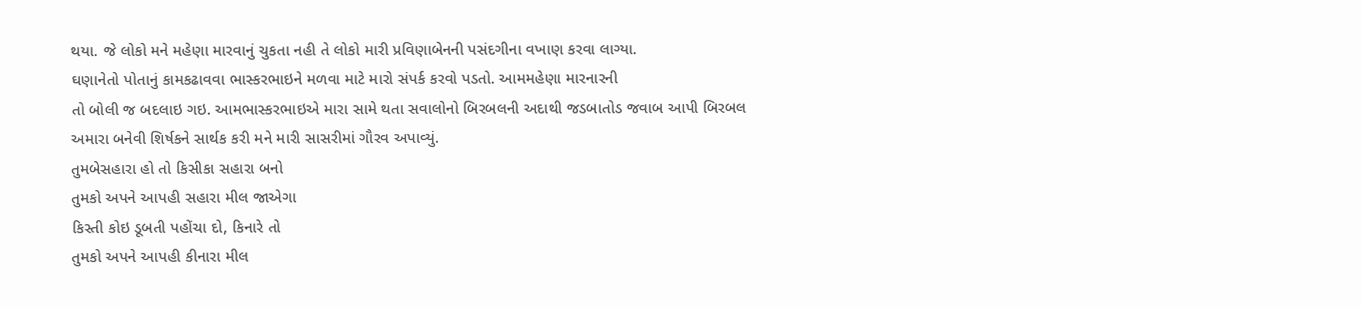થયા. જે લોકો મને મહેણા મારવાનું ચુકતા નહી તે લોકો મારી પ્રવિણાબેનની પસંદગીના વખાણ કરવા લાગ્યા.
ઘણાનેતો પોતાનું કામકઢાવવા ભાસ્કરભાઇને મળવા માટે મારો સંપર્ક કરવો પડતો. આમમહેણા મારનારની
તો બોલી જ બદલાઇ ગઇ. આમભાસ્કરભાઇએ મારા સામે થતા સવાલોનો બિરબલની અદાથી જડબાતોડ જવાબ આપી બિરબલ અમારા બનેવી શિર્ષકને સાર્થક કરી મને મારી સાસરીમાં ગૌરવ અપાવ્યું.
તુમબેસહારા હો તો કિસીકા સહારા બનો
તુમકો અપને આપહી સહારા મીલ જાએગા
કિસ્તી કોઇ ડૂબતી પહોંચા દો, કિનારે તો
તુમકો અપને આપહી કીનારા મીલ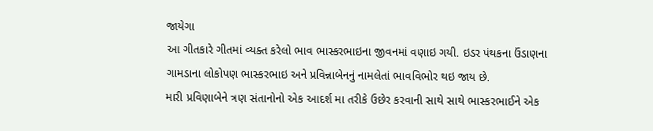જાયેગા
આ ગીતકારે ગીતમાં વ્યક્ત કરેલો ભાવ ભાસ્કરભાઇના જીવનમાં વણાઇ ગયી. ઇડર પંથકના ઉંડાણના ગામડાના લોકોપણ ભાસ્કરભાઇ અને પ્રવિન્નાબેનનું નામલેતાં ભાવવિભોર થઇ જાય છે.
મારી પ્રવિણાબેને ત્રણ સંતાનોનો એક આદર્શ મા તરીકે ઉછેર કરવાની સાથે સાથે ભાસ્કરભાઈને એક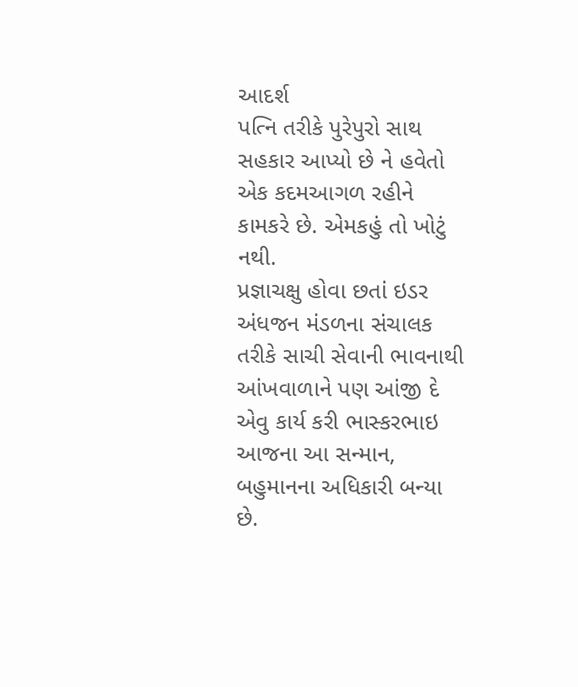આદર્શ
પત્નિ તરીકે પુરેપુરો સાથ સહકાર આપ્યો છે ને હવેતો એક કદમઆગળ રહીને કામકરે છે. એમકહું તો ખોટું નથી.
પ્રજ્ઞાચક્ષુ હોવા છતાં ઇડર અંધજન મંડળના સંચાલક તરીકે સાચી સેવાની ભાવનાથી આંખવાળાને પણ આંજી દે એવુ કાર્ય કરી ભાસ્કરભાઇ આજના આ સન્માન, બહુમાનના અધિકારી બન્યા છે.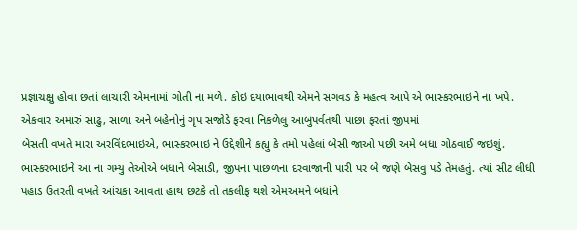પ્રજ્ઞાચક્ષુ હોવા છતાં લાચારી એમનામાં ગોતી ના મળે. કોઇ દયાભાવથી એમને સગવડ કે મહત્વ આપે એ ભાસ્કરભાઇને ના ખપે.
એકવાર અમારું સાઢુ, સાળા અને બહેનોનું ગૃપ સજોડે ફરવા નિકળેલુ આબુપર્વતથી પાછા ફરતાં જીપમાં
બેસતી વખતે મારા અરવિંદભાઇએ, ભાસ્કરભાઇ ને ઉદ્દેશીને કહ્યુ કે તમો પહેલાં બેસી જાઓ પછી અમે બધા ગોઠવાઈ જઇશું. ભાસ્કરભાઇને આ ના ગમ્યુ તેઓએ બધાને બેસાડી, જીપના પાછળના દરવાજાની પારી પર બે જણે બેસવુ પડે તેમહતું. ત્યાં સીટ લીધી પહાડ ઉતરતી વખતે આંચકા આવતા હાથ છટકે તો તકલીફ થશે એમઅમને બધાંને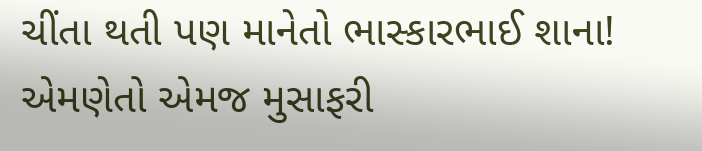ચીંતા થતી પણ માનેતો ભાસ્કારભાઈ શાના! એમણેતો એમજ મુસાફરી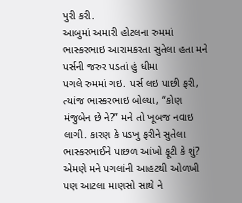પુરી કરી.
આબુમાં અમારી હોટલના રુમમાં ભાસ્કરભાઇ આરામકરતા સુતેલા હતા મને પર્સની જરુર પડતાં હું ધીમા
પગલે રુમમાં ગઇ. પર્સ લઇ પાછી ફરી, ત્યાંજ ભાસ્કરભાઇ બોલ્યા, “કોણ મંજુબેન છે ને?” મને તો ખૂબજ નવાઇ લાગી. કારણ કે પડખુ ફરીને સુતેલા ભાસ્કરભાઈને પાછળ આંખો ફૂટી કે શું?
એમણે મને પગલાંની આહટથી ઓળખી પણ આટલા માણસો સાથે ને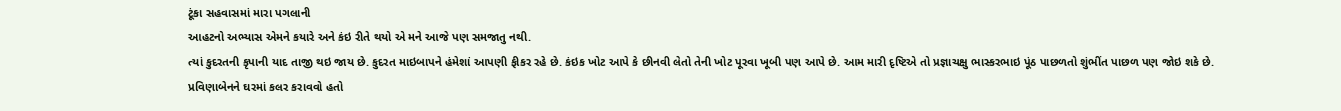ટૂંકા સહવાસમાં મારા પગલાની
આહટનો અભ્યાસ એમને કયારે અને કંઇ રીતે થયો એ મને આજે પણ સમજાતુ નથી.
ત્યાં કુદરતની કૃપાની યાદ તાજી થઇ જાય છે. કુદરત માઇબાપને હંમેશાં આપણી ફીકર રહે છે. કંઇક ખોટ આપે કે છીનવી લેતો તેની ખોટ પૂરવા ખૂબી પણ આપે છે. આમ મારી દૃષ્ટિએ તો પ્રજ્ઞાચક્ષુ ભાસ્કરભાઇ પૂંઠ પાછળતો શુંભીંત પાછળ પણ જોઇ શકે છે.
પ્રવિણાબેનને ઘરમાં કલર કરાવવો હતો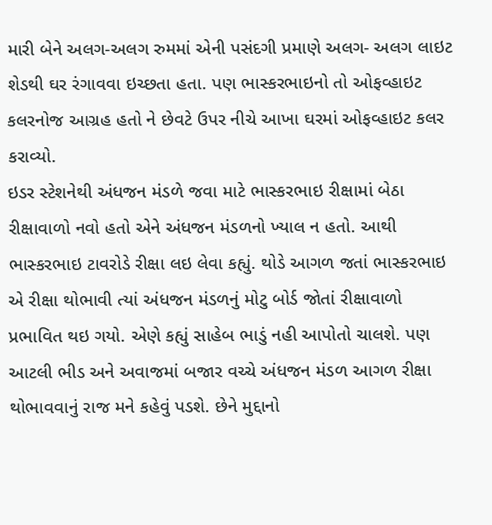મારી બેને અલગ-અલગ રુમમાં એની પસંદગી પ્રમાણે અલગ- અલગ લાઇટ શેડથી ઘર રંગાવવા ઇચ્છતા હતા. પણ ભાસ્કરભાઇનો તો ઓફવ્હાઇટ કલરનોજ આગ્રહ હતો ને છેવટે ઉપર નીચે આખા ઘરમાં ઓફવ્હાઇટ કલર કરાવ્યો.
ઇડર સ્ટેશનેથી અંધજન મંડળે જવા માટે ભાસ્કરભાઇ રીક્ષામાં બેઠા રીક્ષાવાળો નવો હતો એને અંધજન મંડળનો ખ્યાલ ન હતો. આથી ભાસ્કરભાઇ ટાવરોડે રીક્ષા લઇ લેવા કહ્યું. થોડે આગળ જતાં ભાસ્કરભાઇ એ રીક્ષા થોભાવી ત્યાં અંધજન મંડળનું મોટુ બોર્ડ જોતાં રીક્ષાવાળો પ્રભાવિત થઇ ગયો. એણે કહ્યું સાહેબ ભાડું નહી આપોતો ચાલશે. પણ આટલી ભીડ અને અવાજમાં બજાર વચ્ચે અંધજન મંડળ આગળ રીક્ષા થોભાવવાનું રાજ મને કહેવું પડશે. છેને મુદ્દાનો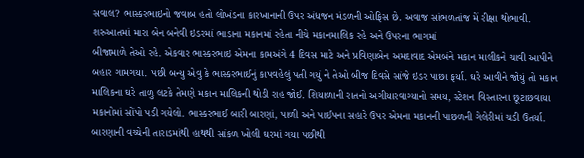સવાલ? ભાસ્કરભાઇનો જવાબ હતો લોખંડના કારખાનાની ઉપર અંધજન મંડળની ઓફિસ છે. અવાજ સાંભળતાંજ મેં રીક્ષા થોભાવી.
શરુઆતમાં મારા બેન બનેવી ઇડરમાં ભાડાના મકાનમાં રહેતા નીચે મકાનમાલિક રહે અને ઉપરના ભાગમાં
બીજામાળે તેઓ રહે. એકવાર ભાસ્કરભાઇ એમના કામઅંગે 4 દિવસ માટે અને પ્રવિણાબેન અમદાવાદ એમબંને મકાન માલીકને ચાવી આપીને બહાર ગામગયા. પછી બન્યુ એવુ કે ભાસ્કરભાઈનું કાપવહેલું પતી ગયું ને તેઓ બીજ દિવસે સાંજે ઇડર પાછા ફર્યા. ઘરે આવીને જોયું તો મકાન માલિકના ઘરે તાળુ લટકે તેમણે મકાન માલિકની થોડી રાહ જોઈ. શિયાળાની રાતનો અગીયારવાગ્યાનો સમય, સ્ટેશન વિસ્તારના છૂટાછવાયા મકાનોમાં સોંપો પડી ગયેલો. ભાસ્કરભાઈ બારી બારણાં, પાળી અને પાઈપના સહારે ઉપર એમના મકાનની પાછળની ગેલેરીમાં ચડી ઉતર્યા. બારણાની વચ્ચેની તારાડમાંથી હાથથી સાંકળ ખોલી ઘરમાં ગયા પછીથી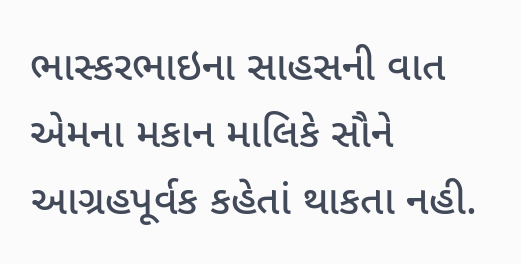ભાસ્કરભાઇના સાહસની વાત એમના મકાન માલિકે સૌને આગ્રહપૂર્વક કહેતાં થાકતા નહી.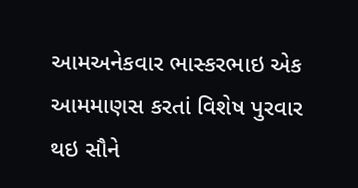આમઅનેકવાર ભાસ્કરભાઇ એક આમમાણસ કરતાં વિશેષ પુરવાર થઇ સૌને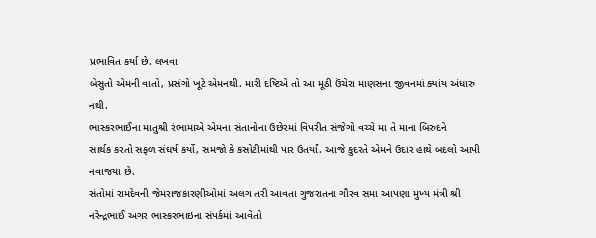પ્રભાવિત કર્યા છે. લખવા
બેસુતો એમની વાતો, પ્રસંગો ખૂટે એમનથી. મારી દષ્ટિએ તો આ મૂઠી ઉંચેરા માણસના જીવનમાં ક્યાંય અંધારુ નથી.
ભાસ્કરભાઈના માતુશ્રી રંભામાએ એમના સંતાનોના ઉછેરમાં વિપરીત સંજેગો વચ્ચે મા તે માના બિરુદને
સાર્થક કરતો સફળ સંઘર્ષ કર્યો, સમજો કે કસોટીમાંથી પાર ઉતર્યાં. આજે કુદરતે એમને ઉદાર હાથે બદલો આપી નવાજયા છે.
સંતોમાં રામદેવની જેમરાજકારણીઓમાં અલગ તરી આવતા ગુજરાતના ગૌરવ સમા આપણા મુખ્ય મંત્રી શ્રી નરેન્દ્રભાઈ અગર ભાસ્કરભાઇના સંપર્કમાં આવેતો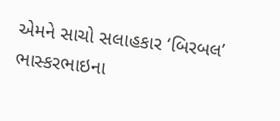એમને સાચો સલાહકાર ‘બિરબલ’ ભાસ્કરભાઇના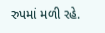રુપમાં મળી રહે.